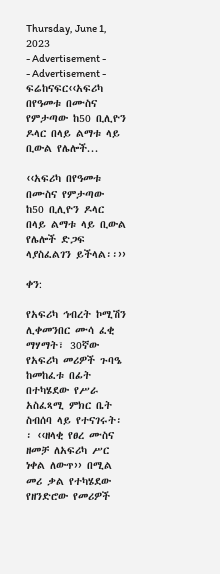Thursday, June 1, 2023
- Advertisement -
- Advertisement -
ፍሬከናፍር‹‹አፍሪካ በየዓመቱ በሙስና የምታጣው ከ50 ቢሊዮን ዶላር በላይ ልማቱ ላይ ቢውል የሌሎች...

‹‹አፍሪካ በየዓመቱ በሙስና የምታጣው ከ50 ቢሊዮን ዶላር በላይ ልማቱ ላይ ቢውል የሌሎች ድጋፍ ላያስፈልገን ይችላል፡፡››

ቀን:

የአፍሪካ ኅብረት ኮሚሽን ሊቀመንበር ሙሳ ፈቂ ማሃማት፣ 30ኛው የአፍሪካ መሪዎች ጉባዔ ከመከፈቱ በፊት በተካሄደው የሥራ አስፈጻሚ ምክር ቤት ስብሰባ ላይ የተናገሩት፡፡ ‹‹ዘላቂ የፀረ ሙስና ዘመቻ ለአፍሪካ ሥር ነቀል ለውጥ›› በሚል መሪ ቃል የተካሄደው የዘንድሮው የመሪዎች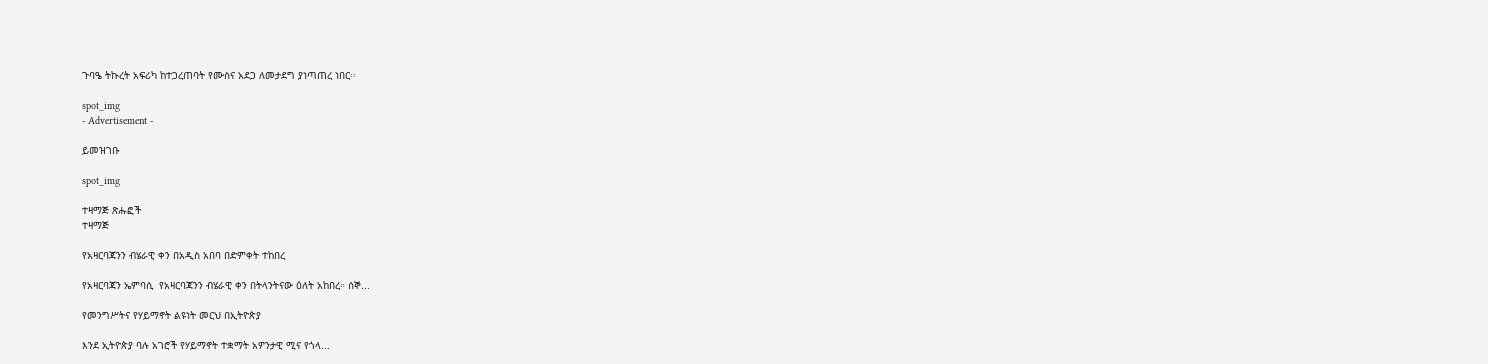ጉባዔ ትኩረት አፍሪካ ከተጋረጠባት የሙስና አደጋ ለመታደግ ያነጣጠረ ነበር፡፡

spot_img
- Advertisement -

ይመዝገቡ

spot_img

ተዛማጅ ጽሑፎች
ተዛማጅ

የአዛርባጃንን ብሄራዊ ቀን በአዲስ አበባ በድምቀት ተከበረ

የአዛርባጃን ኤምባሲ  የአዛርባጃንን ብሄራዊ ቀን በትላንትናው ዕለት አከበረ። ሰኞ...

የመንግሥትና የሃይማኖት ልዩነት መርህ በኢትዮጵያ

እንደ ኢትዮጵያ ባሉ አገሮች የሃይማኖት ተቋማት አዎንታዊ ሚና የጎላ...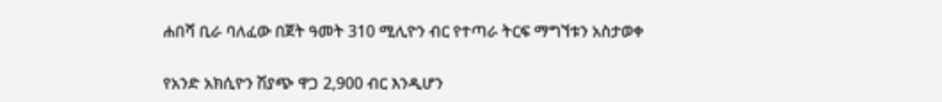ሐበሻ ቢራ ባለፈው በጀት ዓመት 310 ሚሊዮን ብር የተጣራ ትርፍ ማግኘቱን አስታወቀ

የአንድ አክሲዮን ሽያጭ ዋጋ 2,900 ብር እንዲሆን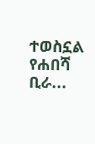ተወስኗል የሐበሻ ቢራ...